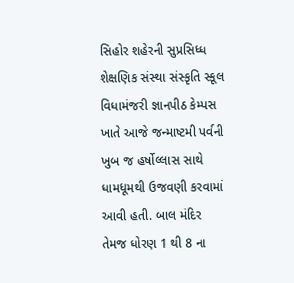સિહોર શહેરની સુપ્રસિધ્ધ શેક્ષણિક સંસ્થા સંસ્કૃતિ સ્કૂલ વિધામંજરી જ્ઞાનપીઠ કેમ્પસ ખાતે આજે જન્માષ્ટમી પર્વની ખુબ જ હર્ષોલ્લાસ સાથે ધામધૂમથી ઉજવણી કરવામાં આવી હતી. બાલ મંદિર તેમજ ધોરણ 1 થી 8 ના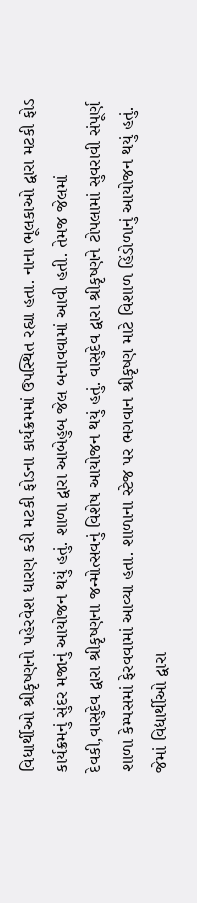વિધાર્થીઓ શ્રીકૃષ્ણનો પહેરવેશ ધારણ કરી મટકી ફોડના કાર્યક્રમમાં ઉપસ્થિત રહ્યા હતા. નાના ભૂલકાઓ દ્વારા મટકી ફોડ કાર્યક્રમનું સુંદર મજાનું આયોજન થયું હતું. શાળા દ્વારા આબેહુબ જેલ બનાવવામાં આવી હતી. તેમજ જેલમાં દેવકી,વાસુદેવ દ્વારા શ્રીકૃષ્ણના જન્મોત્સવનું વિશેષ આયોજન થયું હતું. વાસુદેવ દ્વારા શ્રીકૃષ્ણને ટોપલામાં સુવરાવી સંપૂર્ણ શાળા કેમ્પસમાં ફેરવવામાં આવ્યા હતા. શાળાના સ્ટેજ પર ભગવાન શ્રીકૃષ્ણ માટે વિશાળ હિંડોળાનું આયોજન થયું હતું. જેમાં વિદ્યાર્થીઓ દ્વારા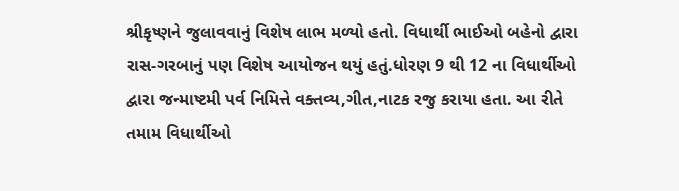શ્રીકૃષ્ણને જુલાવવાનું વિશેષ લાભ મળ્યો હતો. વિધાર્થી ભાઈઓ બહેનો દ્વારા રાસ-ગરબાનું પણ વિશેષ આયોજન થયું હતું.ધોરણ 9 થી 12 ના વિધાર્થીઓ દ્વારા જન્માષ્ટમી પર્વ નિમિત્તે વક્તવ્ય,ગીત,નાટક રજુ કરાયા હતા. આ રીતે તમામ વિધાર્થીઓ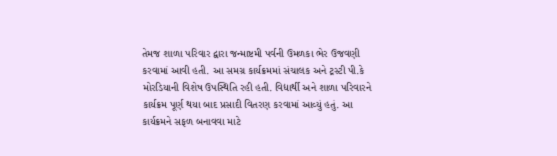તેમજ શાળા પરિવાર દ્વારા જન્માષ્ટમી પર્વની ઉમળકા ભેર ઉજવણી કરવામાં આવી હતી. આ સમગ્ર કાર્યક્રમમાં સંચાલક અને ટ્રસ્ટી પી.કે મોરડિયાની વિશેષ ઉપસ્થિતિ રહી હતી. વિદ્યાર્થી અને શાળા પરિવારને કાર્યક્રમ પૂર્ણ થયા બાદ પ્રસાદી વિતરણ કરવામાં આવ્યું હતું. આ કાર્યક્રમને સફળ બનાવવા માટે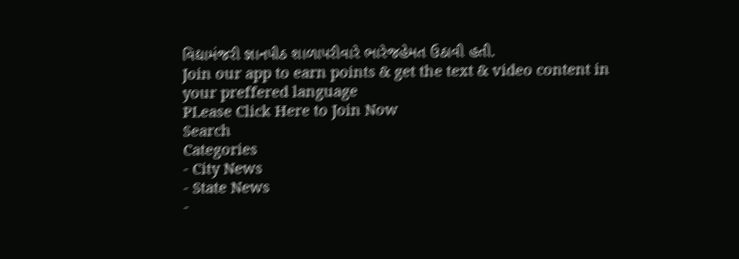વિદ્યામંજરી જ્ઞાનપીઠ શાળાપરીવારે ભારેજહેમત ઉઠાવી હતી.
Join our app to earn points & get the text & video content in your preffered language
PLease Click Here to Join Now
Search
Categories
- City News
- State News
-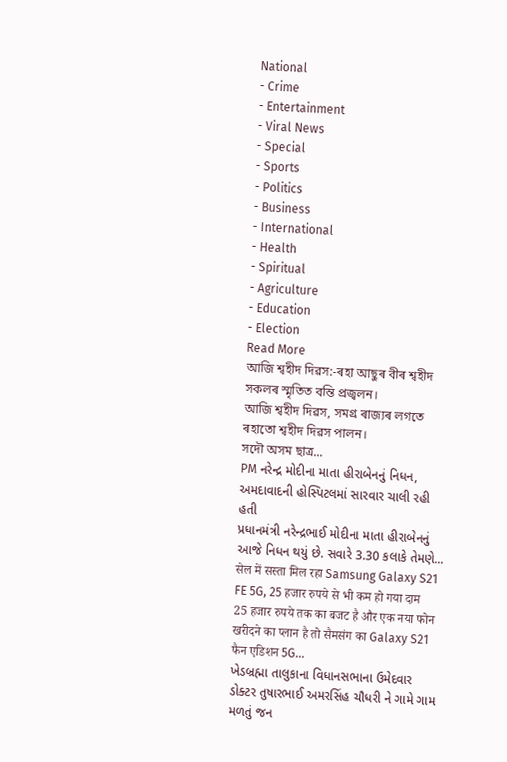National
- Crime
- Entertainment
- Viral News
- Special
- Sports
- Politics
- Business
- International
- Health
- Spiritual
- Agriculture
- Education
- Election
Read More
আজি শ্বহীদ দিৱস:-ৰহা আছুৰ বীৰ শ্বহীদ সকলৰ স্মৃতিত বন্তি প্ৰজ্বলন।
আজি শ্বহীদ দিৱস, সমগ্ৰ ৰাজ্যৰ লগতে ৰহাতো শ্বহীদ দিৱস পালন।
সদৌ অসম ছাত্ৰ...
PM નરેન્દ્ર મોદીના માતા હીરાબેનનું નિધન, અમદાવાદની હોસ્પિટલમાં સારવાર ચાલી રહી હતી
પ્રધાનમંત્રી નરેન્દ્રભાઈ મોદીના માતા હીરાબેનનું આજે નિધન થયું છે. સવારે 3.30 કલાકે તેમણે...
सेल में सस्ता मिल रहा Samsung Galaxy S21 FE 5G, 25 हजार रुपये से भी कम हो गया दाम
25 हजार रुपये तक का बजट है और एक नया फोन खरीदने का प्लान है तो सैमसंग का Galaxy S21 फैन एडिशन 5G...
ખેડબ્રહ્મા તાલુકાના વિધાનસભાના ઉમેદવાર ડોક્ટર તુષારભાઈ અમરસિંહ ચૌધરી ને ગામે ગામ મળતું જન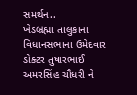સમર્થન..
ખેડબ્રહ્મા તાલુકાના વિધાનસભાના ઉમેદવાર ડોક્ટર તુષારભાઈ અમરસિંહ ચૌધરી ને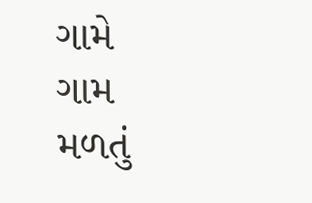ગામે ગામ મળતું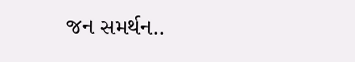જન સમર્થન..